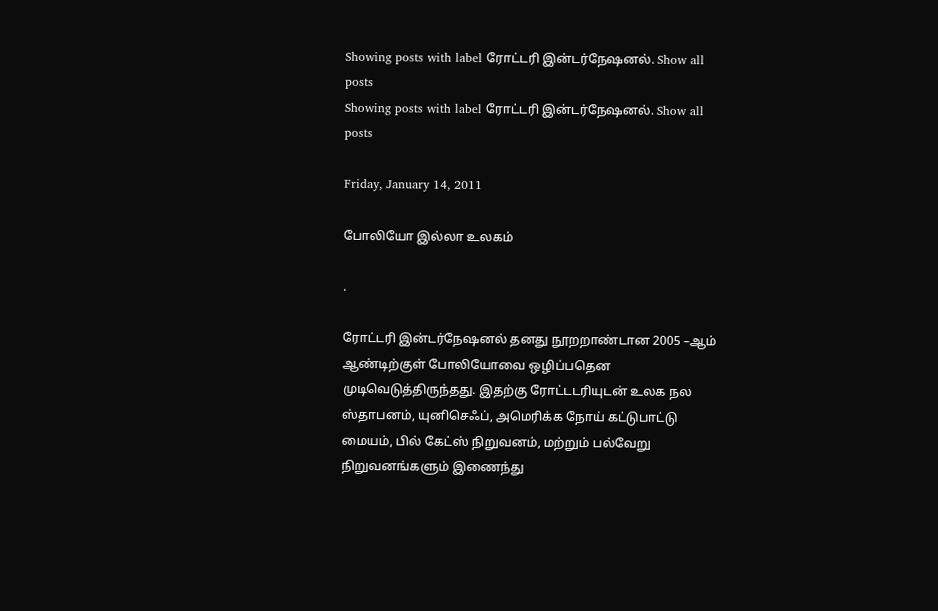Showing posts with label ரோட்டரி இன்டர்நேஷனல். Show all posts
Showing posts with label ரோட்டரி இன்டர்நேஷனல். Show all posts

Friday, January 14, 2011

போலியோ இல்லா உலகம்

.

ரோட்டரி இன்டர்நேஷனல் தனது நூறறாண்டான 2005 –ஆம் ஆண்டிற்குள் போலியோவை ஒழிப்பதென முடிவெடுத்திருந்தது. இதற்கு ரோட்டடரியுடன் உலக நல ஸ்தாபனம், யுனிசெஃப், அமெரிக்க நோய் கட்டுபாட்டு மையம், பில் கேட்ஸ் நிறுவனம், மற்றும் பல்வேறு நிறுவனங்களும் இணைந்து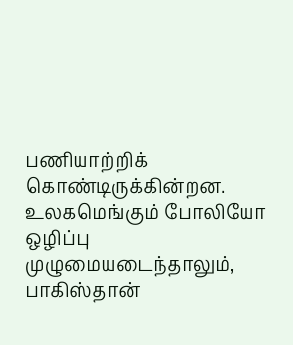பணியாற்றிக் கொண்டிருக்கின்றன. உலகமெங்கும் போலியோ ஒழிப்பு முழுமையடைந்தாலும், பாகிஸ்தான்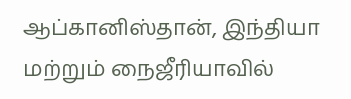ஆப்கானிஸ்தான், இந்தியா மற்றும் நைஜீரியாவில்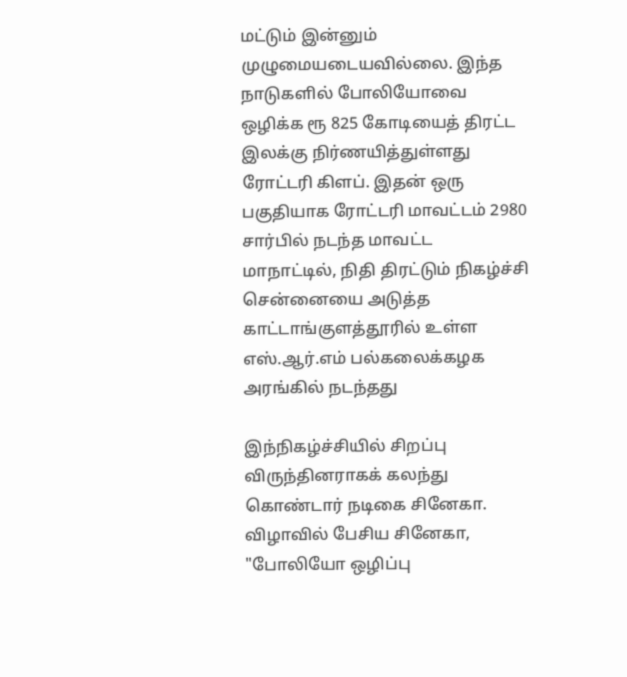மட்டும் இன்னும் முழுமையடையவில்லை. இந்த நாடுகளில் போலியோவை ஒழிக்க ரூ 825 கோடியைத் திரட்ட இலக்கு நிர்ணயித்துள்ளது ரோட்டரி கிளப். இதன் ஒரு பகுதியாக ரோட்டரி மாவட்டம் 2980 சார்பில் நடந்த மாவட்ட மாநாட்டில், நிதி திரட்டும் நிகழ்ச்சி சென்னையை அடுத்த காட்டாங்குளத்தூரில் உள்ள எஸ்.ஆர்.எம் பல்கலைக்கழக அரங்கில் நடந்தது

இந்நிகழ்ச்சியில் சிறப்பு விருந்தினராகக் கலந்து கொண்டார் நடிகை சினேகா. விழாவில் பேசிய சினேகா, "போலியோ ஒழிப்பு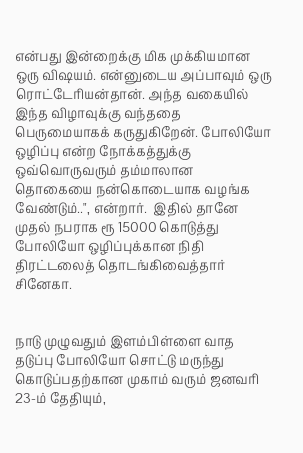என்பது இன்றைக்கு மிக முக்கியமான ஒரு விஷயம். என்னுடைய அப்பாவும் ஒரு ரொட்டேரியன்தான். அந்த வகையில் இந்த விழாவுக்கு வந்ததை பெருமையாகக் கருதுகிறேன். போலியோ ஒழிப்பு என்ற நோக்கத்துக்கு ஒவ்வொருவரும் தம்மாலான தொகையை நன்கொடையாக வழங்க வேண்டும்..", என்றார்.  இதில் தானே முதல் நபராக ரூ 15000 கொடுத்து போலியோ ஒழிப்புக்கான நிதி திரட்டலைத் தொடங்கிவைத்தார் சினேகா.


நாடு முழுவதும் இளம்பிள்ளை வாத தடுப்பு போலியோ சொட்டு மருந்து கொடுப்பதற்கான முகாம் வரும் ஜனவரி 23-ம் தேதியும்,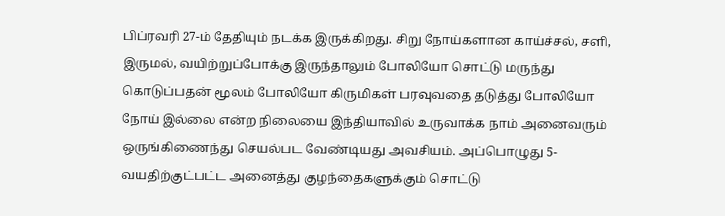பிப்ரவரி 27-ம் தேதியும் நடக்க இருக்கிறது. சிறு நோய்களான காய்ச்சல், சளி, இருமல், வயிற்றுப்போக்கு இருந்தாலும் போலியோ சொட்டு மருந்து கொடுப்பதன் மூலம் போலியோ கிருமிகள் பரவுவதை தடுத்து போலியோ நோய் இல்லை என்ற நிலையை இந்தியாவில் உருவாக்க நாம் அனைவரும் ஒருங்கிணைந்து செயல்பட வேண்டியது அவசியம். அப்பொழுது 5-வயதிற்குட்பட்ட அனைத்து குழந்தைகளுக்கும் சொட்டு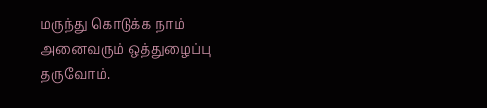மருந்து கொடுக்க நாம் அனைவரும் ஒத்துழைப்பு தருவோம்.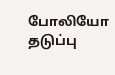போலியோ தடுப்பு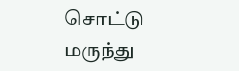சொட்டு மருந்து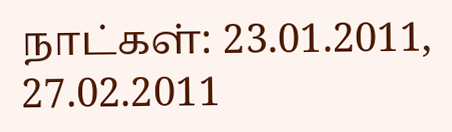நாட்கள்: 23.01.2011, 27.02.2011